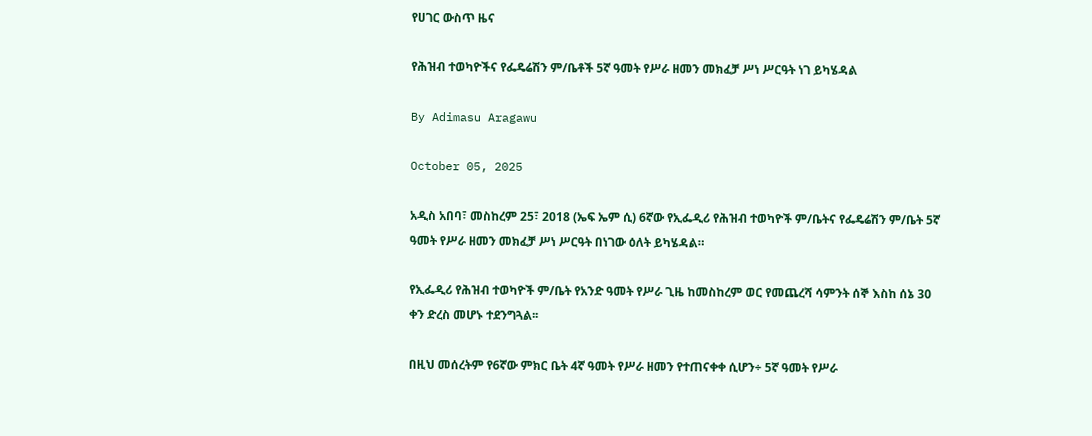የሀገር ውስጥ ዜና

የሕዝብ ተወካዮችና የፌዴሬሽን ም/ቤቶች 5ኛ ዓመት የሥራ ዘመን መክፈቻ ሥነ ሥርዓት ነገ ይካሄዳል

By Adimasu Aragawu

October 05, 2025

አዲስ አበባ፣ መስከረም 25፣ 2018 (ኤፍ ኤም ሲ) 6ኛው የኢፌዲሪ የሕዝብ ተወካዮች ም/ቤትና የፌዴሬሽን ም/ቤት 5ኛ ዓመት የሥራ ዘመን መክፈቻ ሥነ ሥርዓት በነገው ዕለት ይካሄዳል።

የኢፌዲሪ የሕዝብ ተወካዮች ም/ቤት የአንድ ዓመት የሥራ ጊዜ ከመስከረም ወር የመጨረሻ ሳምንት ሰኞ እስከ ሰኔ 30 ቀን ድረስ መሆኑ ተደንግጓል፡፡

በዚህ መሰረትም የ6ኛው ምክር ቤት 4ኛ ዓመት የሥራ ዘመን የተጠናቀቀ ሲሆን÷ 5ኛ ዓመት የሥራ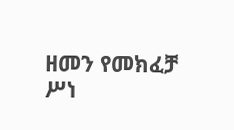ዘመን የመክፈቻ ሥነ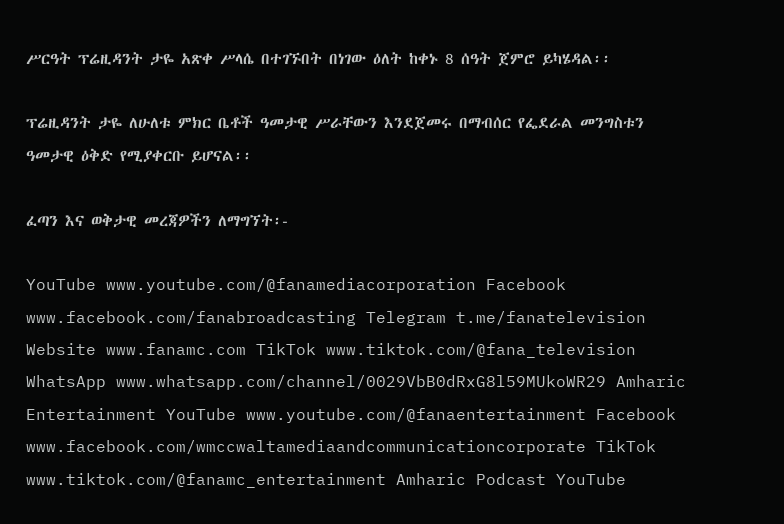ሥርዓት ፕሬዚዳንት ታዬ አጽቀ ሥላሴ በተገኙበት በነገው ዕለት ከቀኑ 8 ሰዓት ጀምሮ ይካሄዳል፡፡

ፕሬዚዳንት ታዬ ለሁለቱ ምክር ቤቶች ዓመታዊ ሥራቸውን እንደጀመሩ በማብሰር የፌደራል መንግስቱን ዓመታዊ ዕቅድ የሚያቀርቡ ይሆናል፡፡

ፈጣን እና ወቅታዊ መረጃዎችን ለማግኘት፡-

YouTube www.youtube.com/@fanamediacorporation Facebook www.facebook.com/fanabroadcasting Telegram t.me/fanatelevision Website www.fanamc.com TikTok www.tiktok.com/@fana_television WhatsApp www.whatsapp.com/channel/0029VbB0dRxG8l59MUkoWR29 Amharic Entertainment YouTube www.youtube.com/@fanaentertainment Facebook www.facebook.com/wmccwaltamediaandcommunicationcorporate TikTok www.tiktok.com/@fanamc_entertainment Amharic Podcast YouTube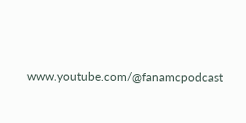www.youtube.com/@fanamcpodcast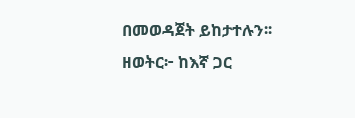በመወዳጀት ይከታተሉን፡፡ ዘወትር፦ ከእኛ ጋር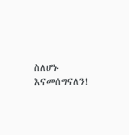ስለሆኑ እናመሰግናለን!